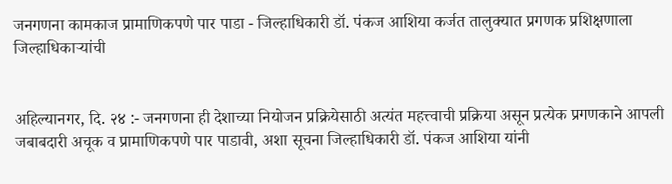जनगणना कामकाज प्रामाणिकपणे पार पाडा - जिल्हाधिकारी डॉ. पंकज आशिया कर्जत तालुक्यात प्रगणक प्रशिक्षणाला जिल्हाधिकाऱ्यांची


अहिल्यानगर, दि. २४ :- जनगणना ही देशाच्या नियोजन प्रक्रियेसाठी अत्यंत महत्त्वाची प्रक्रिया असून प्रत्येक प्रगणकाने आपली जबाबदारी अचूक व प्रामाणिकपणे पार पाडावी, अशा सूचना जिल्हाधिकारी डॉ. पंकज आशिया यांनी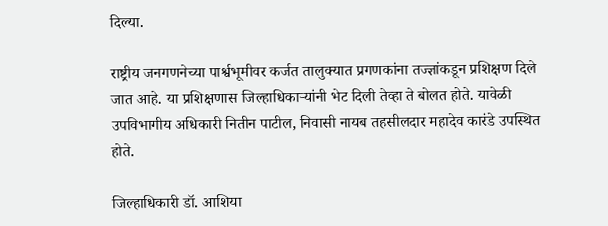दिल्या.

राष्ट्रीय जनगणनेच्या पार्श्वभूमीवर कर्जत तालुक्यात प्रगणकांना तज्ज्ञांकडून प्रशिक्षण दिले जात आहे. या प्रशिक्षणास जिल्हाधिकाऱ्यांनी भेट दिली तेव्हा ते बोलत होते. यावेळी उपविभागीय अधिकारी नितीन पाटील, निवासी नायब तहसीलदार महादेव कारंडे उपस्थित होते.

जिल्हाधिकारी डॉ. आशिया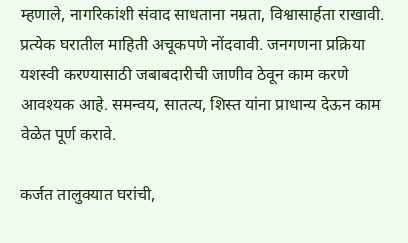म्हणाले, नागरिकांशी संवाद साधताना नम्रता, विश्वासार्हता राखावी. प्रत्येक घरातील माहिती अचूकपणे नोंदवावी. जनगणना प्रक्रिया यशस्वी करण्यासाठी जबाबदारीची जाणीव ठेवून काम करणे आवश्यक आहे. समन्वय, सातत्य, शिस्त यांना प्राधान्य देऊन काम वेळेत पूर्ण करावे.

कर्जत तालुक्यात घरांची,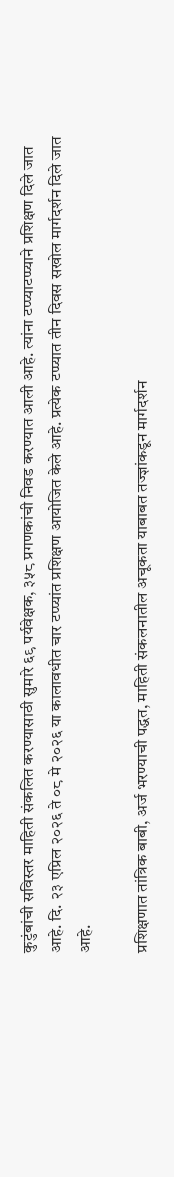कुटुंबांची सविस्तर माहिती संकलित करण्यासाठी सुमारे ६९ पर्यवेक्षक, ३५८ प्रगणकांची निवड करण्यात आली आहे. त्यांना टप्प्याटप्प्याने प्रशिक्षण दिले जात आहे. दि. २३ एप्रिल २०२६ ते ०८ मे २०२६ या कालावधीत चार टप्प्यांत प्रशिक्षण आयोजित केले आहे. प्रत्येक टप्प्यात तीन दिवस सखोल मार्गदर्शन दिले जात आहे.

प्रशिक्षणात तांत्रिक बाबी, अर्ज भरण्याची पद्धत, माहिती संकलनातील अचूकता याबाबत तज्ज्ञांकडून मार्गदर्शन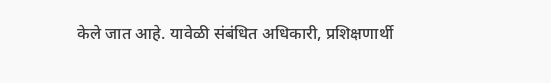केले जात आहे. यावेळी संबंधित अधिकारी, प्रशिक्षणार्थी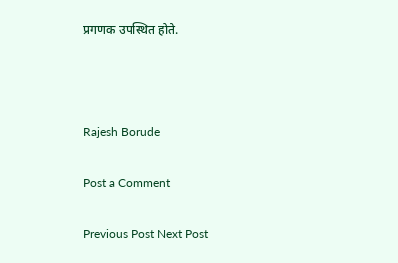प्रगणक उपस्थित होते.



Rajesh Borude

Post a Comment

Previous Post Next Post